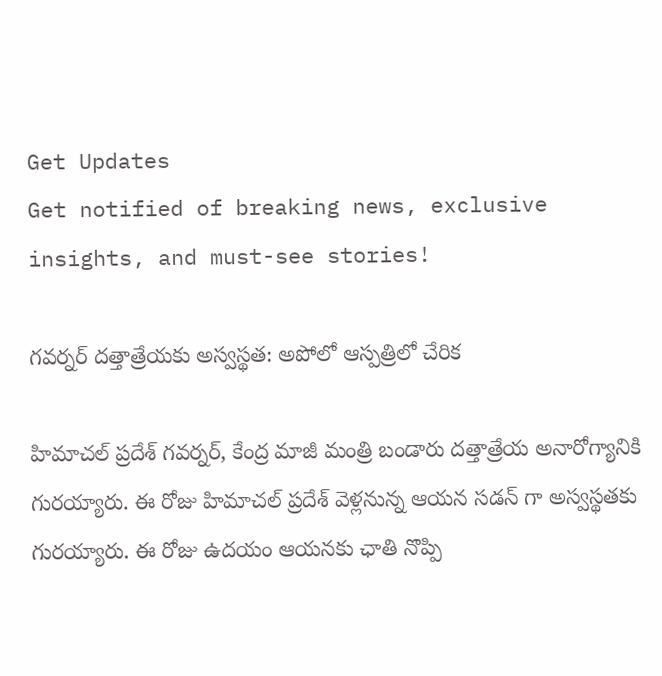Get Updates
Get notified of breaking news, exclusive insights, and must-see stories!

గవర్నర్ దత్తాత్రేయకు అస్వస్థత: అపోలో ఆస్పత్రిలో చేరిక

హిమాచల్ ప్రదేశ్ గవర్నర్, కేంద్ర మాజీ మంత్రి బండారు దత్తాత్రేయ అనారోగ్యానికి గురయ్యారు. ఈ రోజు హిమాచల్ ప్రదేశ్ వెళ్లనున్న ఆయన సడన్ గా అస్వస్థతకు గురయ్యారు. ఈ రోజు ఉదయం ఆయనకు ఛాతి నొప్పి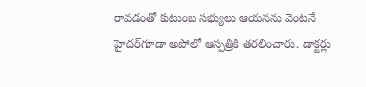రావడంతో కుటుంబ సభ్యులు ఆయనను వెంటనే హైదర్‌గూడా అపోలో ఆస్పత్రికి తరలించారు. డాక్టర్లు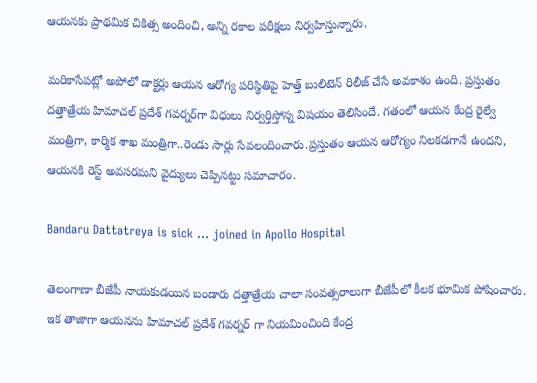ఆయనకు ప్రాథమిక చికిత్స అందించి, అన్ని రకాల పరీక్షలు నిర్వహిస్తున్నారు.

మరికాసేపట్లో అపోలో డాక్టర్లు ఆయన ఆరోగ్య పరిస్థితిపై హెత్త్ బులిటెన్ రిలీజ్ చేసే అవకాశం ఉంది. ప్రస్తుతం దత్తాత్రేయ హిమాచల్ ప్రదేశ్ గవర్నర్‌గా విధులు నిర్వర్తిస్తోన్న విషయం తెలిసిందే. గతంలో ఆయన కేంద్ర రైల్వే మంత్రిగా, కార్మిక శాఖ మంత్రిగా..రెండు సార్లు సేవలందించారు.ప్రస్తుతం ఆయన ఆరోగ్యం నిలకడగానే ఉందని, ఆయనకి రెస్ట్ అవసరమని వైద్యులు చెప్పినట్టు సమాచారం.

Bandaru Dattatreya is sick ... joined in Apollo Hospital

తెలంగాణా బీజేపీ నాయకుడయిన బండారు దత్తాత్రేయ చాలా సంవత్సరాలుగా బీజేపీలో కీలక భూమిక పోషించారు. ఇక తాజాగా ఆయనను హిమాచల్ ప్రదేశ్ గవర్నర్ గా నియమించింది కేంద్ర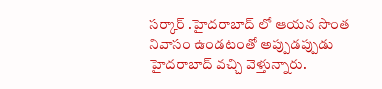సర్కార్ .హైదరాబాద్ లో ఆయన సొంత నివాసం ఉండటంతో అప్పుడప్పుడు హైదరాబాద్ వచ్చి వెళ్తున్నారు.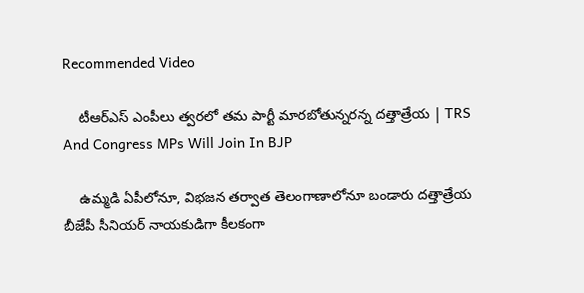Recommended Video

    టీఆర్ఎస్ ఎంపీలు త్వరలో తమ పార్టీ మారబోతున్నరన్న దత్తాత్రేయ | TRS And Congress MPs Will Join In BJP

    ఉమ్మడి ఏపీలోనూ, విభజన తర్వాత తెలంగాణాలోనూ బండారు దత్తాత్రేయ బీజేపీ సీనియర్ నాయకుడిగా కీలకంగా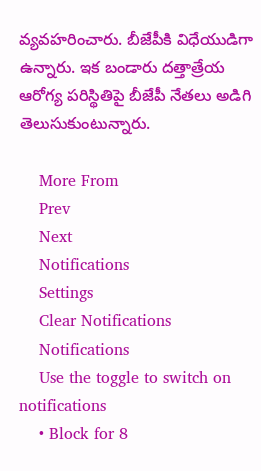వ్యవహరించారు. బీజేపీకి విధేయుడిగా ఉన్నారు. ఇక బండారు దత్తాత్రేయ ఆరోగ్య పరిస్థితిపై బీజేపీ నేతలు అడిగి తెలుసుకుంటున్నారు.

    More From
    Prev
    Next
    Notifications
    Settings
    Clear Notifications
    Notifications
    Use the toggle to switch on notifications
    • Block for 8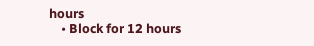hours
    • Block for 12 hours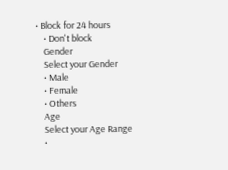• Block for 24 hours
    • Don't block
    Gender
    Select your Gender
    • Male
    • Female
    • Others
    Age
    Select your Age Range
    •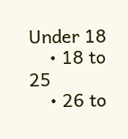Under 18
    • 18 to 25
    • 26 to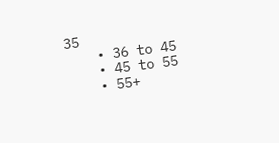35
    • 36 to 45
    • 45 to 55
    • 55+